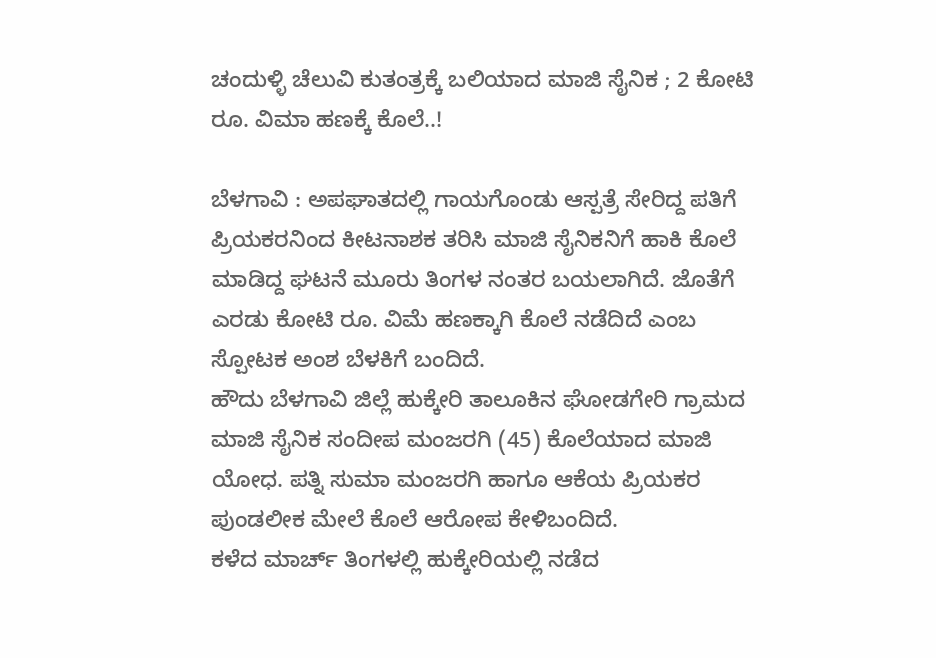ಚಂದುಳ್ಳಿ ಚೆಲುವಿ ಕುತಂತ್ರಕ್ಕೆ ಬಲಿಯಾದ ಮಾಜಿ ಸೈನಿಕ ; 2 ಕೋಟಿ ರೂ. ವಿಮಾ ಹಣಕ್ಕೆ ಕೊಲೆ..!

ಬೆಳಗಾವಿ : ಅಪಘಾತದಲ್ಲಿ ಗಾಯಗೊಂಡು ಆಸ್ಪತ್ರೆ ಸೇರಿದ್ದ ಪತಿಗೆ ಪ್ರಿಯಕರನಿಂದ ಕೀಟನಾಶಕ ತರಿಸಿ ಮಾಜಿ ಸೈನಿಕನಿಗೆ ಹಾಕಿ ಕೊಲೆ ಮಾಡಿದ್ದ ಘಟನೆ ಮೂರು ತಿಂಗಳ ನಂತರ ಬಯಲಾಗಿದೆ. ಜೊತೆಗೆ ಎರಡು ಕೋಟಿ ರೂ. ವಿಮೆ ಹಣಕ್ಕಾಗಿ ಕೊಲೆ ನಡೆದಿದೆ ಎಂಬ ಸ್ಪೋಟಕ ಅಂಶ ಬೆಳಕಿಗೆ ಬಂದಿದೆ.
ಹೌದು ಬೆಳಗಾವಿ ಜಿಲ್ಲೆ ಹುಕ್ಕೇರಿ ತಾಲೂಕಿನ ಘೋಡಗೇರಿ ಗ್ರಾಮದ ಮಾಜಿ ಸೈನಿಕ ಸಂದೀಪ ಮಂಜರಗಿ (45) ಕೊಲೆಯಾದ ಮಾಜಿ ಯೋಧ. ಪತ್ನಿ ಸುಮಾ ಮಂಜರಗಿ ಹಾಗೂ ಆಕೆಯ ಪ್ರಿಯಕರ ಪುಂಡಲೀಕ ಮೇಲೆ ಕೊಲೆ ಆರೋಪ ಕೇಳಿಬಂದಿದೆ.
ಕಳೆದ ಮಾರ್ಚ್ ತಿಂಗಳಲ್ಲಿ ಹುಕ್ಕೇರಿಯಲ್ಲಿ ನಡೆದ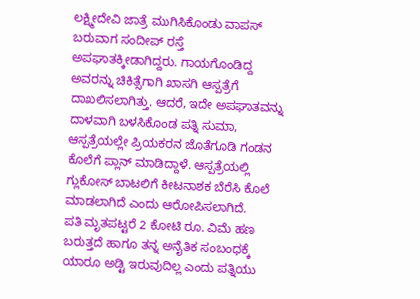ಲಕ್ಷ್ಮೀದೇವಿ ಜಾತ್ರೆ ಮುಗಿಸಿಕೊಂಡು ವಾಪಸ್ ಬರುವಾಗ ಸಂದೀಪ್ ರಸ್ತೆ ಅಪಘಾತಕ್ಕೀಡಾಗಿದ್ದರು. ಗಾಯಗೊಂಡಿದ್ದ ಅವರನ್ನು ಚಿಕಿತ್ಸೆಗಾಗಿ ಖಾಸಗಿ ಆಸ್ಪತ್ರೆಗೆ ದಾಖಲಿಸಲಾಗಿತ್ತು. ಆದರೆ, ಇದೇ ಅಪಘಾತವನ್ನು ದಾಳವಾಗಿ ಬಳಸಿಕೊಂಡ ಪತ್ನಿ ಸುಮಾ, ಆಸ್ಪತ್ರೆಯಲ್ಲೇ ಪ್ರಿಯಕರನ ಜೊತೆಗೂಡಿ ಗಂಡನ ಕೊಲೆಗೆ ಪ್ಲಾನ್ ಮಾಡಿದ್ದಾಳೆ. ಆಸ್ಪತ್ರೆಯಲ್ಲಿ ಗ್ಲುಕೋಸ್ ಬಾಟಲಿಗೆ ಕೀಟನಾಶಕ ಬೆರೆಸಿ ಕೊಲೆ ಮಾಡಲಾಗಿದೆ ಎಂದು ಆರೋಪಿಸಲಾಗಿದೆ.
ಪತಿ ಮೃತಪಟ್ಟರೆ 2 ಕೋಟಿ ರೂ. ವಿಮೆ ಹಣ ಬರುತ್ತದೆ ಹಾಗೂ ತನ್ನ ಅನೈತಿಕ ಸಂಬಂಧಕ್ಕೆ ಯಾರೂ ಅಡ್ಟಿ ಇರುವುದಿಲ್ಲ ಎಂದು ಪತ್ನಿಯು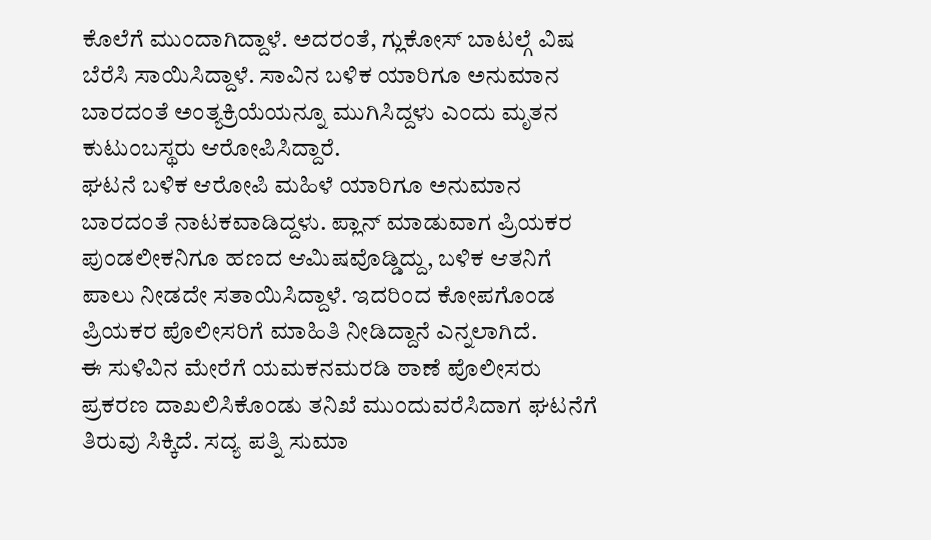ಕೊಲೆಗೆ ಮುಂದಾಗಿದ್ದಾಳೆ. ಅದರಂತೆ, ಗ್ಲುಕೋಸ್ ಬಾಟಲ್ಗೆ ವಿಷ ಬೆರೆಸಿ ಸಾಯಿಸಿದ್ದಾಳೆ. ಸಾವಿನ ಬಳಿಕ ಯಾರಿಗೂ ಅನುಮಾನ ಬಾರದಂತೆ ಅಂತ್ಯಕ್ರಿಯೆಯನ್ನೂ ಮುಗಿಸಿದ್ದಳು ಎಂದು ಮೃತನ ಕುಟುಂಬಸ್ಥರು ಆರೋಪಿಸಿದ್ದಾರೆ.
ಘಟನೆ ಬಳಿಕ ಆರೋಪಿ ಮಹಿಳೆ ಯಾರಿಗೂ ಅನುಮಾನ ಬಾರದಂತೆ ನಾಟಕವಾಡಿದ್ದಳು. ಪ್ಲಾನ್ ಮಾಡುವಾಗ ಪ್ರಿಯಕರ ಪುಂಡಲೀಕನಿಗೂ ಹಣದ ಆಮಿಷವೊಡ್ಡಿದ್ದು, ಬಳಿಕ ಆತನಿಗೆ ಪಾಲು ನೀಡದೇ ಸತಾಯಿಸಿದ್ದಾಳೆ. ಇದರಿಂದ ಕೋಪಗೊಂಡ ಪ್ರಿಯಕರ ಪೊಲೀಸರಿಗೆ ಮಾಹಿತಿ ನೀಡಿದ್ದಾನೆ ಎನ್ನಲಾಗಿದೆ.
ಈ ಸುಳಿವಿನ ಮೇರೆಗೆ ಯಮಕನಮರಡಿ ಠಾಣೆ ಪೊಲೀಸರು ಪ್ರಕರಣ ದಾಖಲಿಸಿಕೊಂಡು ತನಿಖೆ ಮುಂದುವರೆಸಿದಾಗ ಘಟನೆಗೆ ತಿರುವು ಸಿಕ್ಕಿದೆ. ಸದ್ಯ ಪತ್ನಿ ಸುಮಾ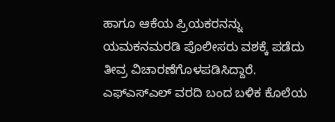ಹಾಗೂ ಆಕೆಯ ಪ್ರಿಯಕರನನ್ನು ಯಮಕನಮರಡಿ ಪೊಲೀಸರು ವಶಕ್ಕೆ ಪಡೆದು ತೀವ್ರ ವಿಚಾರಣೆಗೊಳಪಡಿಸಿದ್ದಾರೆ. ಎಫ್ಎಸ್ಎಲ್ ವರದಿ ಬಂದ ಬಳಿಕ ಕೊಲೆಯ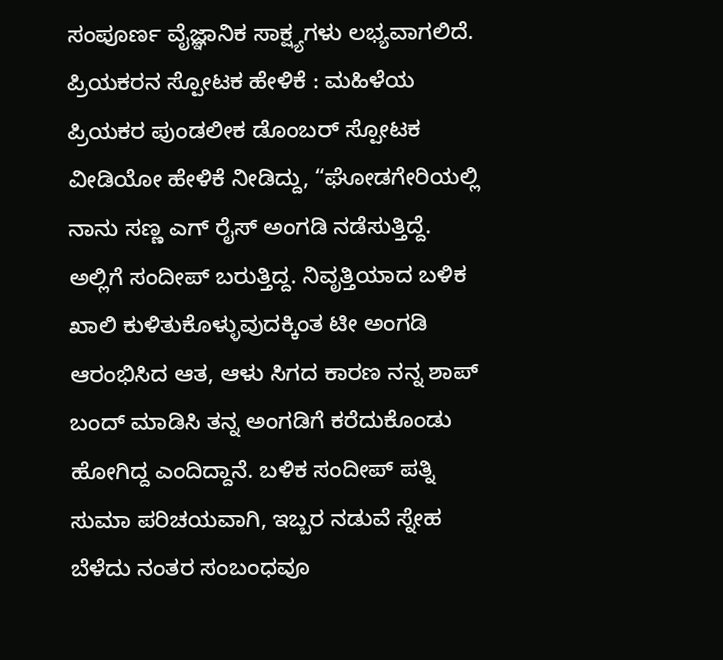ಸಂಪೂರ್ಣ ವೈಜ್ಞಾನಿಕ ಸಾಕ್ಷ್ಯಗಳು ಲಭ್ಯವಾಗಲಿದೆ.
ಪ್ರಿಯಕರನ ಸ್ಪೋಟಕ ಹೇಳಿಕೆ : ಮಹಿಳೆಯ ಪ್ರಿಯಕರ ಪುಂಡಲೀಕ ಡೊಂಬರ್ ಸ್ಪೋಟಕ ವೀಡಿಯೋ ಹೇಳಿಕೆ ನೀಡಿದ್ದು, “ಘೋಡಗೇರಿಯಲ್ಲಿ ನಾನು ಸಣ್ಣ ಎಗ್ ರೈಸ್ ಅಂಗಡಿ ನಡೆಸುತ್ತಿದ್ದೆ. ಅಲ್ಲಿಗೆ ಸಂದೀಪ್ ಬರುತ್ತಿದ್ದ. ನಿವೃತ್ತಿಯಾದ ಬಳಿಕ ಖಾಲಿ ಕುಳಿತುಕೊಳ್ಳುವುದಕ್ಕಿಂತ ಟೀ ಅಂಗಡಿ ಆರಂಭಿಸಿದ ಆತ, ಆಳು ಸಿಗದ ಕಾರಣ ನನ್ನ ಶಾಪ್ ಬಂದ್ ಮಾಡಿಸಿ ತನ್ನ ಅಂಗಡಿಗೆ ಕರೆದುಕೊಂಡು ಹೋಗಿದ್ದ ಎಂದಿದ್ದಾನೆ. ಬಳಿಕ ಸಂದೀಪ್ ಪತ್ನಿ ಸುಮಾ ಪರಿಚಯವಾಗಿ, ಇಬ್ಬರ ನಡುವೆ ಸ್ನೇಹ ಬೆಳೆದು ನಂತರ ಸಂಬಂಧವೂ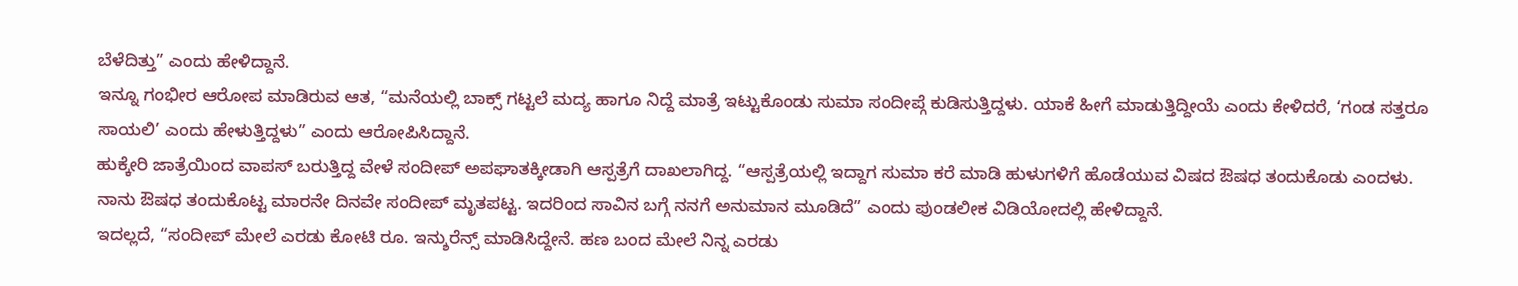ಬೆಳೆದಿತ್ತು” ಎಂದು ಹೇಳಿದ್ದಾನೆ.
ಇನ್ನೂ ಗಂಭೀರ ಆರೋಪ ಮಾಡಿರುವ ಆತ, “ಮನೆಯಲ್ಲಿ ಬಾಕ್ಸ್ ಗಟ್ಟಲೆ ಮದ್ಯ ಹಾಗೂ ನಿದ್ದೆ ಮಾತ್ರೆ ಇಟ್ಟುಕೊಂಡು ಸುಮಾ ಸಂದೀಪ್ಗೆ ಕುಡಿಸುತ್ತಿದ್ದಳು. ಯಾಕೆ ಹೀಗೆ ಮಾಡುತ್ತಿದ್ದೀಯೆ ಎಂದು ಕೇಳಿದರೆ, ‘ಗಂಡ ಸತ್ತರೂ ಸಾಯಲಿ’ ಎಂದು ಹೇಳುತ್ತಿದ್ದಳು” ಎಂದು ಆರೋಪಿಸಿದ್ದಾನೆ.
ಹುಕ್ಕೇರಿ ಜಾತ್ರೆಯಿಂದ ವಾಪಸ್ ಬರುತ್ತಿದ್ದ ವೇಳೆ ಸಂದೀಪ್ ಅಪಘಾತಕ್ಕೀಡಾಗಿ ಆಸ್ಪತ್ರೆಗೆ ದಾಖಲಾಗಿದ್ದ. “ಆಸ್ಪತ್ರೆಯಲ್ಲಿ ಇದ್ದಾಗ ಸುಮಾ ಕರೆ ಮಾಡಿ ಹುಳುಗಳಿಗೆ ಹೊಡೆಯುವ ವಿಷದ ಔಷಧ ತಂದುಕೊಡು ಎಂದಳು.
ನಾನು ಔಷಧ ತಂದುಕೊಟ್ಟ ಮಾರನೇ ದಿನವೇ ಸಂದೀಪ್ ಮೃತಪಟ್ಟ. ಇದರಿಂದ ಸಾವಿನ ಬಗ್ಗೆ ನನಗೆ ಅನುಮಾನ ಮೂಡಿದೆ” ಎಂದು ಪುಂಡಲೀಕ ವಿಡಿಯೋದಲ್ಲಿ ಹೇಳಿದ್ದಾನೆ.
ಇದಲ್ಲದೆ, “ಸಂದೀಪ್ ಮೇಲೆ ಎರಡು ಕೋಟಿ ರೂ. ಇನ್ಶುರೆನ್ಸ್ ಮಾಡಿಸಿದ್ದೇನೆ. ಹಣ ಬಂದ ಮೇಲೆ ನಿನ್ನ ಎರಡು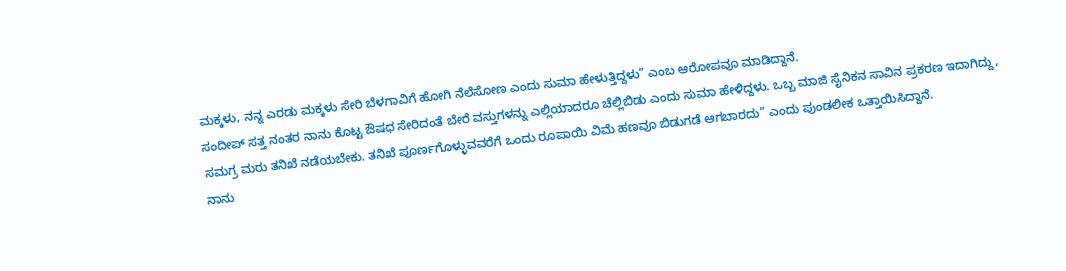ಮಕ್ಕಳು, ನನ್ನ ಎರಡು ಮಕ್ಕಳು ಸೇರಿ ಬೆಳಗಾವಿಗೆ ಹೋಗಿ ನೆಲೆಸೋಣ ಎಂದು ಸುಮಾ ಹೇಳುತ್ತಿದ್ದಳು” ಎಂಬ ಆರೋಪವೂ ಮಾಡಿದ್ದಾನೆ.
ಸಂದೀಪ್ ಸತ್ತ ನಂತರ ನಾನು ಕೊಟ್ಟ ಔಷಧ ಸೇರಿದಂತೆ ಬೇರೆ ವಸ್ತುಗಳನ್ನು ಎಲ್ಲಿಯಾದರೂ ಚೆಲ್ಲಿಬಿಡು ಎಂದು ಸುಮಾ ಹೇಳಿದ್ದಳು. ಒಬ್ಬ ಮಾಜಿ ಸೈನಿಕನ ಸಾವಿನ ಪ್ರಕರಣ ಇದಾಗಿದ್ದು, ಸಮಗ್ರ ಮರು ತನಿಖೆ ನಡೆಯಬೇಕು. ತನಿಖೆ ಪೂರ್ಣಗೊಳ್ಳುವವರೆಗೆ ಒಂದು ರೂಪಾಯಿ ವಿಮೆ ಹಣವೂ ಬಿಡುಗಡೆ ಆಗಬಾರದು” ಎಂದು ಪುಂಡಲೀಕ ಒತ್ತಾಯಿಸಿದ್ದಾನೆ.
ನಾನು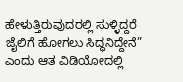ಹೇಳುತ್ತಿರುವುದರಲ್ಲಿ ಸುಳ್ಳಿದ್ದರೆ ಜೈಲಿಗೆ ಹೋಗಲು ಸಿದ್ಧನಿದ್ದೇನೆ” ಎಂದು ಆತ ವಿಡಿಯೋದಲ್ಲಿ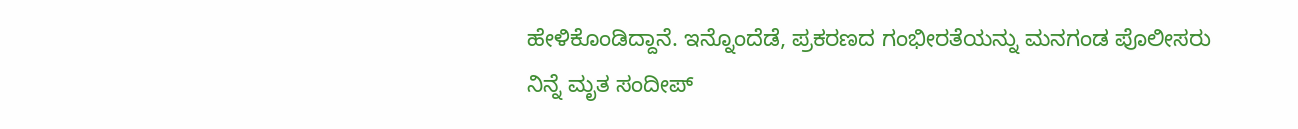ಹೇಳಿಕೊಂಡಿದ್ದಾನೆ. ಇನ್ನೊಂದೆಡೆ, ಪ್ರಕರಣದ ಗಂಭೀರತೆಯನ್ನು ಮನಗಂಡ ಪೊಲೀಸರು ನಿನ್ನೆ ಮೃತ ಸಂದೀಪ್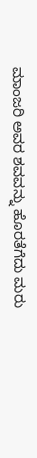ಮಾಂಜರಿ ಅವರ ಶವವನ್ನು ಹೊರತೆಗೆದು ಮರು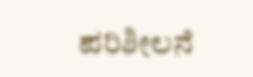ಪರಿಶೀಲನೆ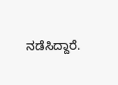ನಡೆಸಿದ್ದಾರೆ.